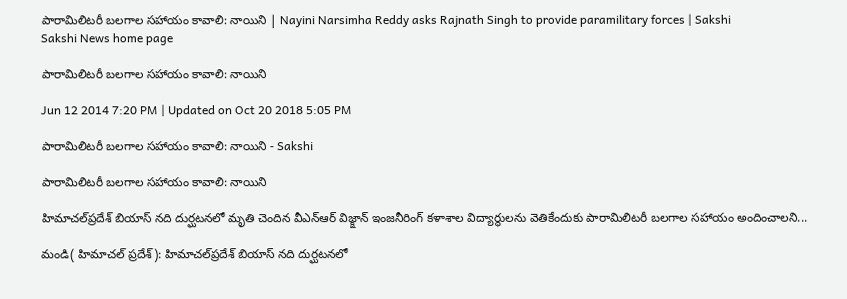పారామిలిటరీ బలగాల సహాయం కావాలి: నాయిని | Nayini Narsimha Reddy asks Rajnath Singh to provide paramilitary forces | Sakshi
Sakshi News home page

పారామిలిటరీ బలగాల సహాయం కావాలి: నాయిని

Jun 12 2014 7:20 PM | Updated on Oct 20 2018 5:05 PM

పారామిలిటరీ బలగాల సహాయం కావాలి: నాయిని - Sakshi

పారామిలిటరీ బలగాల సహాయం కావాలి: నాయిని

హిమాచల్‌ప్రదేశ్ బియాస్ నది దుర్ఘటనలో మృతి చెందిన వీఎన్ఆర్ విజ్క్షాన్ ఇంజనీరింగ్ కళాశాల విద్యార్థులను వెతికేందుకు పారామిలిటరీ బలగాల సహాయం అందించాలని...

మండి( హిమాచల్ ప్రదేశ్): హిమాచల్‌ప్రదేశ్ బియాస్ నది దుర్ఘటనలో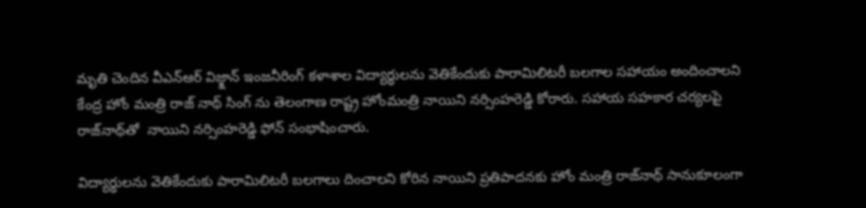మృతి చెందిన వీఎన్ఆర్ విజ్క్షాన్ ఇంజనీరింగ్ కళాశాల విద్యార్థులను వెతికేందుకు పారామిలిటరీ బలగాల సహాయం అందించాలని కేంద్ర హోం మంత్రి రాజ్ నాథ్ సింగ్ ను తెలంగాణ రాష్ట్ర హోంమంత్రి నాయిని నర్సింహరెడ్డి కోరారు. సహాయ సహకార చర్యలపై రాజ్‌నాథ్‌తో  నాయిని నర్సింహరెడ్డి ఫోన్ సంభాషించారు.

విద్యార్థులను వెతికేందుకు పారామిలిటరీ బలగాలు దించాలని కోరిన నాయిని ప్రతిపాదనకు హోం మంత్రి రాజ్‌నాథ్‌ సానుకూలంగా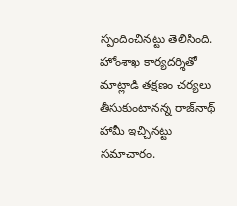స్పందించినట్టు తెలిసింది.  హోంశాఖ కార్యదర్శితో మాట్లాడి తక్షణం చర్యలు తీసుకుంటానన్న రాజ్‌నాథ్‌ హామీ ఇచ్చినట్టు సమాచారం.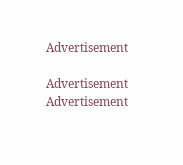Advertisement

Advertisement
Advertisement